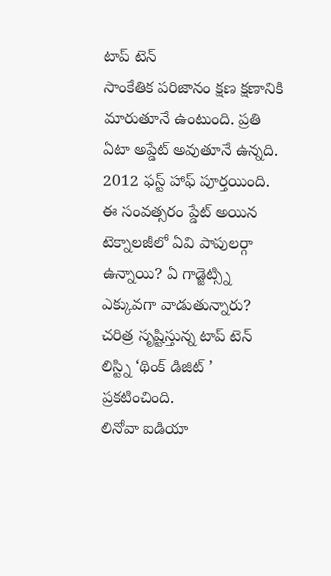టాప్ టెన్
సాంకేతిక పరిజానం క్షణ క్షణానికి మారుతూనే ఉంటుంది. ప్రతి ఏటా అప్డేట్ అవుతూనే ఉన్నది. 2012 ఫస్ట్ హాఫ్ పూర్తయింది. ఈ సంవత్సరం ప్డేట్ అయిన టెక్నాలజీలో ఏవి పాపులర్గా ఉన్నాయి? ఏ గాడ్జెట్స్ని ఎక్కువగా వాడుతున్నారు? చరిత్ర సృష్టిస్తున్న టాప్ టెన్ లిస్ట్ని ‘థింక్ డిజిట్ ’ ప్రకటించింది.
లినోవా ఐడియా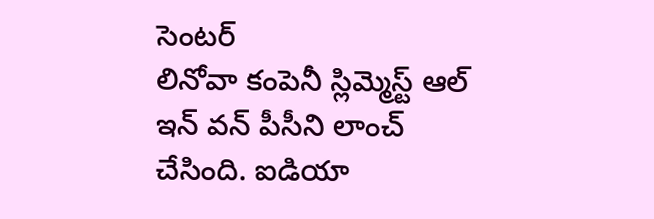సెంటర్
లినోవా కంపెనీ స్లిమ్మెస్ట్ ఆల్ ఇన్ వన్ పీసీని లాంచ్ చేసింది. ఐడియా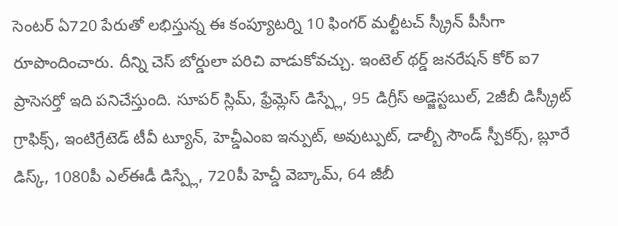సెంటర్ ఏ720 పేరుతో లభిస్తున్న ఈ కంప్యూటర్ని 10 ఫింగర్ మల్టీటచ్ స్క్రీన్ పీసీగా రూపొందించారు. దీన్ని చెస్ బోర్డులా పరిచి వాడుకోవచ్చు. ఇంటెల్ థర్డ్ జనరేషన్ కోర్ ఐ7 ప్రాసెసర్తో ఇది పనిచేస్తుంది. సూపర్ స్లిమ్, ఫ్రేమ్లెస్ డిస్ప్లే, 95 డిగ్రీస్ అడ్జెస్టబుల్, 2జీబీ డిస్క్రీట్ గ్రాఫిక్స్, ఇంటిగ్రేటెడ్ టీవీ ట్యూన్, హెచ్డీఎంఐ ఇన్పుట్, అవుట్పుట్, డాల్బీ సౌండ్ స్పీకర్స్, బ్లూరే డిస్క్, 1080పీ ఎల్ఈడీ డిస్ప్లే, 720పీ హెచ్డీ వెబ్కామ్, 64 జీబీ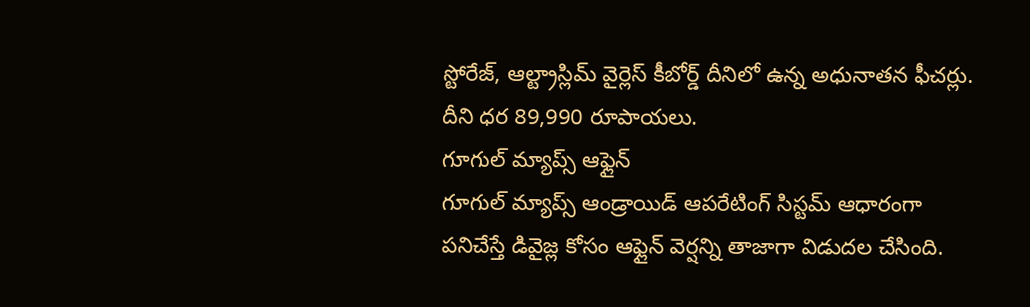స్టోరేజ్, ఆల్ట్రాస్లిమ్ వైర్లెస్ కీబోర్డ్ దీనిలో ఉన్న అధునాతన ఫీచర్లు. దీని ధర 89,990 రూపాయలు.
గూగుల్ మ్యాప్స్ ఆఫ్లైన్
గూగుల్ మ్యాప్స్ ఆండ్రాయిడ్ ఆపరేటింగ్ సిస్టమ్ ఆధారంగా పనిచేస్తే డివైజ్ల కోసం ఆఫ్లైన్ వెర్షన్ని తాజాగా విడుదల చేసింది.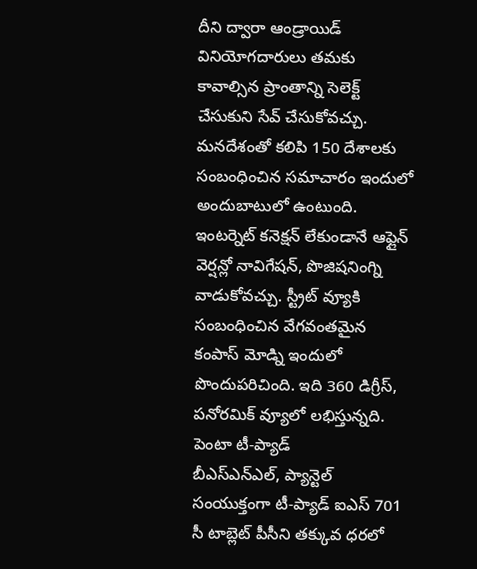దీని ద్వారా ఆండ్రాయిడ్ వినియోగదారులు తమకు కావాల్సిన ప్రాంతాన్ని సెలెక్ట్ చేసుకుని సేవ్ చేసుకోవచ్చు. మనదేశంతో కలిపి 150 దేశాలకు సంబంధించిన సమాచారం ఇందులో అందుబాటులో ఉంటుంది. ఇంటర్నెట్ కనెక్షన్ లేకుండానే ఆఫ్లైన్ వెర్షన్లో నావిగేషన్, పొజిషనింగ్ని వాడుకోవచ్చు. స్ట్రీట్ వ్యూకి సంబంధించిన వేగవంతమైన కంపాస్ మోడ్ని ఇందులో పొందుపరిచింది. ఇది 360 డిగ్రీస్, పనోరమిక్ వ్యూలో లభిస్తున్నది.
పెంటా టీ-ప్యాడ్
బీఎస్ఎన్ఎల్, ప్యాన్టెల్ సంయుక్తంగా టీ-ప్యాడ్ ఐఎస్ 701 సీ టాబ్లెట్ పీసీని తక్కువ ధరలో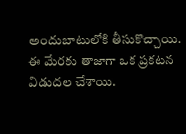అందుబాటులోకి తీసుకొచ్చాయి. ఈ మేరకు తాజాగా ఒక ప్రకటన విడుదల చేశాయి.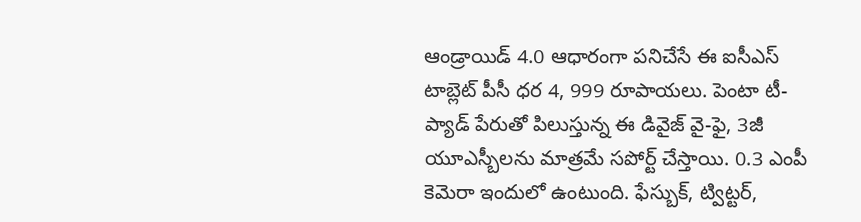ఆండ్రాయిడ్ 4.0 ఆధారంగా పనిచేసే ఈ ఐసీఎస్ టాబ్లెట్ పీసీ ధర 4, 999 రూపాయలు. పెంటా టీ-ప్యాడ్ పేరుతో పిలుస్తున్న ఈ డివైజ్ వై-ఫై, 3జీ యూఎస్బీలను మాత్రమే సపోర్ట్ చేస్తాయి. 0.3 ఎంపీ కెమెరా ఇందులో ఉంటుంది. ఫేస్బుక్, ట్విట్టర్,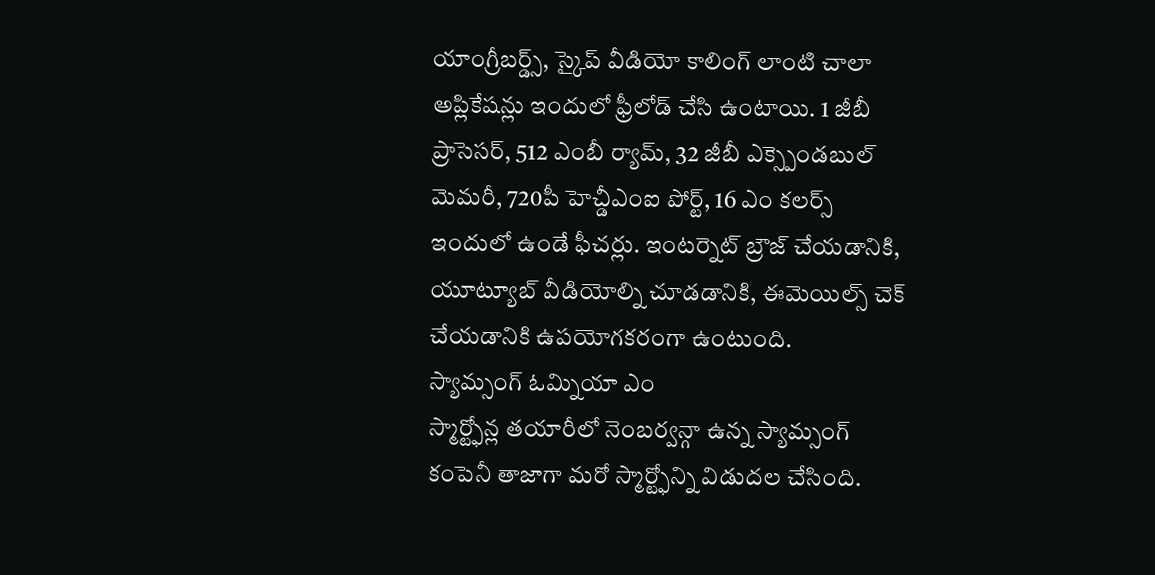యాంగ్రీబర్డ్స్, స్కైప్ వీడియో కాలింగ్ లాంటి చాలా అప్లికేషన్లు ఇందులో ఫ్రీలోడ్ చేసి ఉంటాయి. 1 జీబీ ప్రాసెసర్, 512 ఎంబీ ర్యామ్, 32 జీబీ ఎక్స్పెండబుల్ మెమరీ, 720పీ హెచ్డీఎంఐ పోర్ట్, 16 ఎం కలర్స్ ఇందులో ఉండే ఫీచర్లు. ఇంటర్నెట్ బ్రౌజ్ చేయడానికి, యూట్యూబ్ వీడియోల్ని చూడడానికి, ఈమెయిల్స్ చెక్ చేయడానికి ఉపయోగకరంగా ఉంటుంది.
స్యామ్సంగ్ ఓమ్నియా ఎం
స్మార్ట్ఫోన్ల తయారీలో నెంబర్వన్గా ఉన్న స్యామ్సంగ్ కంపెనీ తాజాగా మరో స్మార్ట్ఫోన్ని విడుదల చేసింది.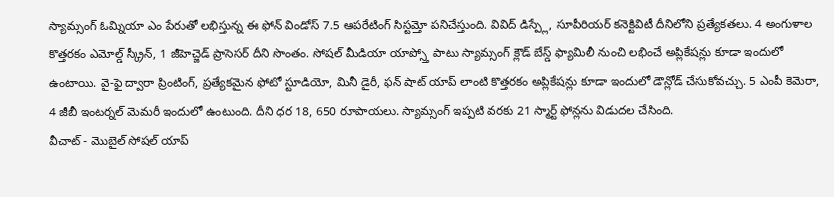స్యామ్సంగ్ ఓమ్నియా ఎం పేరుతో లభిస్తున్న ఈ ఫోన్ విండోస్ 7.5 ఆపరేటింగ్ సిస్టమ్తో పనిచేస్తుంది. వివిద్ డిస్ప్లే, సూపీరియర్ కనెక్టివిటీ దీనిలోని ప్రత్యేకతలు. 4 అంగుళాల కొత్తరకం ఎమోల్డ్ స్క్రీన్, 1 జీహెచ్జెడ్ ప్రాసెసర్ దీని సొంతం. సోషల్ మీడియా యాప్స్తో పాటు స్యామ్సంగ్ క్లౌడ్ బేస్డ్ ఫ్యామిలీ నుంచి లభించే అప్లికేషన్లు కూడా ఇందులో ఉంటాయి. వై-ఫై ద్వారా ప్రింటింగ్, ప్రత్యేకమైన ఫోటో స్టూడియో, మినీ డైరీ, ఫన్ షాట్ యాప్ లాంటి కొత్తరకం అప్లికేషన్లు కూడా ఇందులో డౌన్లోడ్ చేసుకోవచ్చు. 5 ఎంపీ కెమెరా, 4 జీబీ ఇంటర్నల్ మెమరీ ఇందులో ఉంటుంది. దీని ధర 18, 650 రూపాయలు. స్యామ్సంగ్ ఇప్పటి వరకు 21 స్మార్ట్ ఫోన్లను విడుదల చేసింది.
వీచాట్ - మొబైల్ సోషల్ యాప్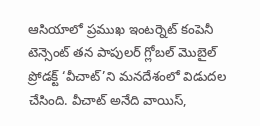ఆసియాలో ప్రముఖ ఇంటర్నెట్ కంపెనీ టెన్సెంట్ తన పాపులర్ గ్లోబల్ మొబైల్ ప్రోడక్ట్ ‘వీచాట్’ని మనదేశంలో విడుదల చేసింది. వీచాట్ అనేది వాయిస్,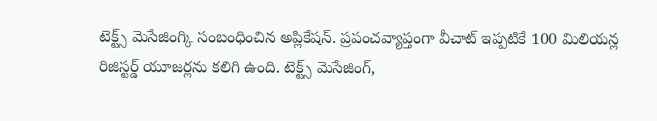టెక్ట్స్ మెసేజింగ్కి సంబంధించిన అప్లికేషన్. ప్రపంచవ్యాప్తంగా వీచాట్ ఇప్పటికే 100 మిలియన్ల రిజిస్టర్డ్ యూజర్లను కలిగి ఉంది. టెక్ట్స్ మెసేజింగ్,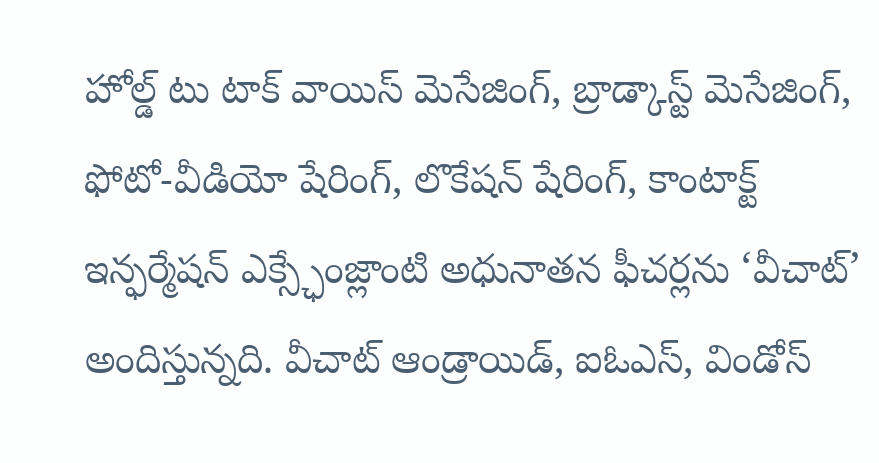హోల్డ్ టు టాక్ వాయిస్ మెసేజింగ్, బ్రాడ్కాస్ట్ మెసేజింగ్, ఫోటో-వీడియో షేరింగ్, లొకేషన్ షేరింగ్, కాంటాక్ట్ ఇన్ఫర్మేషన్ ఎక్స్ఛేంజ్లాంటి అధునాతన ఫీచర్లను ‘వీచాట్’ అందిస్తున్నది. వీచాట్ ఆండ్రాయిడ్, ఐఓఎస్, విండోస్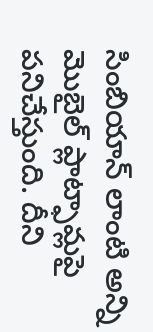సింబియాన్ లాంటి అన్ని మొబైల్ ప్లాట్ఫామ్లపై పనిచేస్తుంది. దీని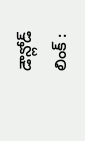డౌన్లోడ్ లింక్ :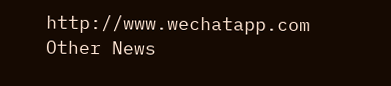http://www.wechatapp.com
Other News